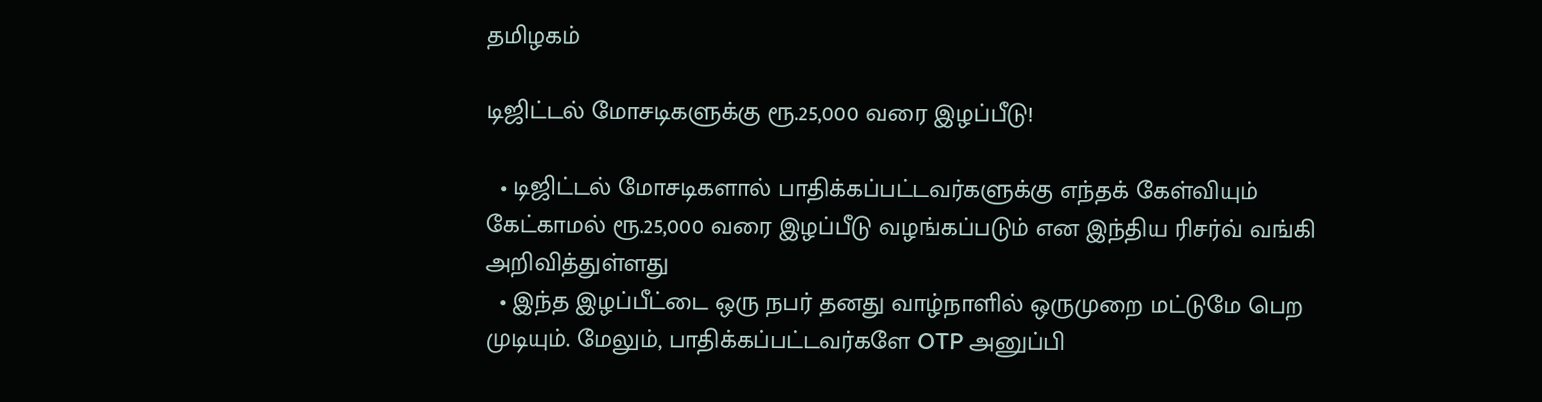தமிழகம்

டிஜிட்டல் மோசடிகளுக்கு ரூ.25,000 வரை இழப்பீடு!

  • டிஜிட்டல் மோசடிகளால் பாதிக்கப்பட்டவர்களுக்கு எந்தக் கேள்வியும் கேட்காமல் ரூ.25,000 வரை இழப்பீடு வழங்கப்படும் என இந்திய ரிசர்வ் வங்கி அறிவித்துள்ளது
  • இந்த இழப்பீட்டை ஒரு நபர் தனது வாழ்நாளில் ஒருமுறை மட்டுமே பெற முடியும். மேலும், பாதிக்கப்பட்டவர்களே OTP அனுப்பி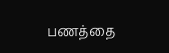பணத்தை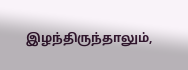இழந்திருந்தாலும்,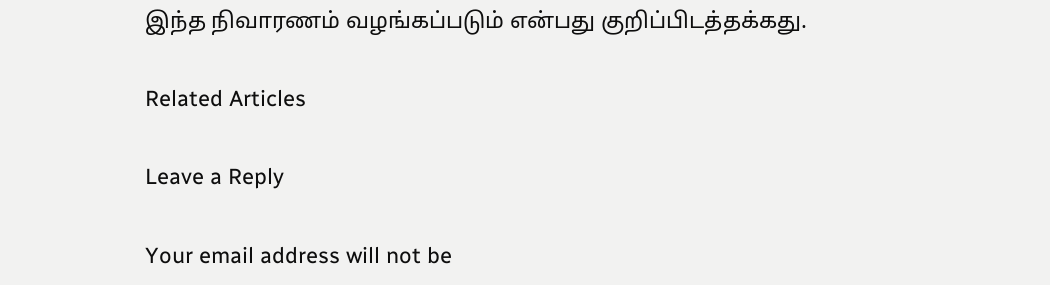இந்த நிவாரணம் வழங்கப்படும் என்பது குறிப்பிடத்தக்கது.

Related Articles

Leave a Reply

Your email address will not be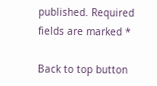published. Required fields are marked *

Back to top button